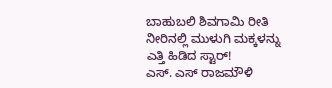ಬಾಹುಬಲಿ ಶಿವಗಾಮಿ ರೀತಿ ನೀರಿನಲ್ಲಿ ಮುಳುಗಿ ಮಕ್ಕಳನ್ನು ಎತ್ತಿ ಹಿಡಿದ ಸ್ಟಾರ್!
ಎಸ್. ಎಸ್ ರಾಜಮೌಳಿ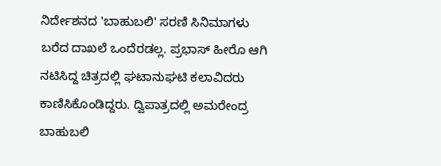ನಿರ್ದೇಶನದ 'ಬಾಹುಬಲಿ' ಸರಣಿ ಸಿನಿಮಾಗಳು ಬರೆದ ದಾಖಲೆ ಒಂದೆರಡಲ್ಲ. ಪ್ರಭಾಸ್ ಹೀರೊ ಆಗಿ ನಟಿಸಿದ್ದ ಚಿತ್ರದಲ್ಲಿ ಘಟಾನುಘಟಿ ಕಲಾವಿದರು ಕಾಣಿಸಿಕೊಂಡಿದ್ದರು. ದ್ವಿಪಾತ್ರದಲ್ಲಿ ಅಮರೇಂದ್ರ ಬಾಹುಬಲಿ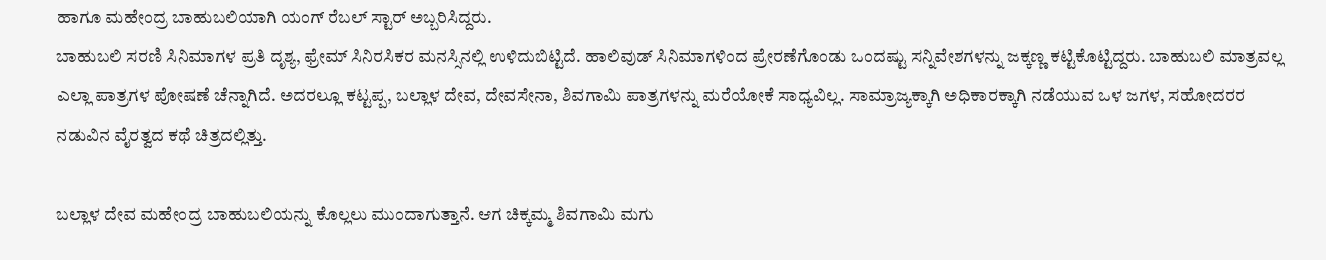ಹಾಗೂ ಮಹೇಂದ್ರ ಬಾಹುಬಲಿಯಾಗಿ ಯಂಗ್ ರೆಬಲ್ ಸ್ಟಾರ್ ಅಬ್ಬರಿಸಿದ್ದರು.
ಬಾಹುಬಲಿ ಸರಣಿ ಸಿನಿಮಾಗಳ ಪ್ರತಿ ದೃಶ್ಯ, ಫ್ರೇಮ್ ಸಿನಿರಸಿಕರ ಮನಸ್ಸಿನಲ್ಲಿ ಉಳಿದುಬಿಟ್ಟಿದೆ. ಹಾಲಿವುಡ್ ಸಿನಿಮಾಗಳಿಂದ ಪ್ರೇರಣೆಗೊಂಡು ಒಂದಷ್ಟು ಸನ್ನಿವೇಶಗಳನ್ನು ಜಕ್ಕಣ್ಣ ಕಟ್ಟಿಕೊಟ್ಟಿದ್ದರು. ಬಾಹುಬಲಿ ಮಾತ್ರವಲ್ಲ ಎಲ್ಲಾ ಪಾತ್ರಗಳ ಪೋಷಣೆ ಚೆನ್ನಾಗಿದೆ. ಅದರಲ್ಲೂ ಕಟ್ಟಪ್ಪ, ಬಲ್ಲಾಳ ದೇವ, ದೇವಸೇನಾ, ಶಿವಗಾಮಿ ಪಾತ್ರಗಳನ್ನು ಮರೆಯೋಕೆ ಸಾಧ್ಯವಿಲ್ಲ. ಸಾಮ್ರಾಜ್ಯಕ್ಕಾಗಿ ಅಧಿಕಾರಕ್ಕಾಗಿ ನಡೆಯುವ ಒಳ ಜಗಳ, ಸಹೋದರರ ನಡುವಿನ ವೈರತ್ವದ ಕಥೆ ಚಿತ್ರದಲ್ಲಿತ್ತು.

ಬಲ್ಲಾಳ ದೇವ ಮಹೇಂದ್ರ ಬಾಹುಬಲಿಯನ್ನು ಕೊಲ್ಲಲು ಮುಂದಾಗುತ್ತಾನೆ. ಆಗ ಚಿಕ್ಕಮ್ಮ ಶಿವಗಾಮಿ ಮಗು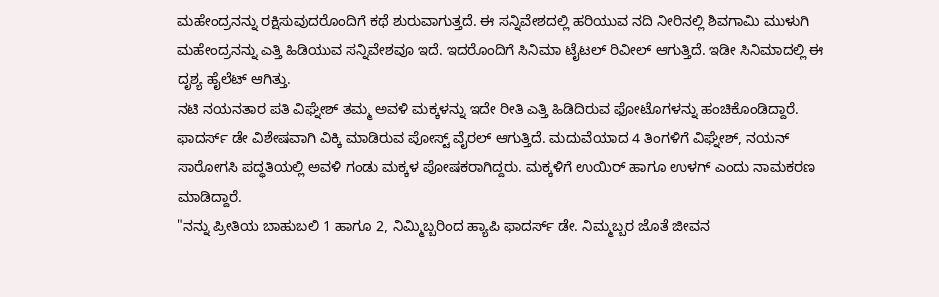ಮಹೇಂದ್ರನನ್ನು ರಕ್ಷಿಸುವುದರೊಂದಿಗೆ ಕಥೆ ಶುರುವಾಗುತ್ತದೆ. ಈ ಸನ್ನಿವೇಶದಲ್ಲಿ ಹರಿಯುವ ನದಿ ನೀರಿನಲ್ಲಿ ಶಿವಗಾಮಿ ಮುಳುಗಿ ಮಹೇಂದ್ರನನ್ನು ಎತ್ತಿ ಹಿಡಿಯುವ ಸನ್ನಿವೇಶವೂ ಇದೆ. ಇದರೊಂದಿಗೆ ಸಿನಿಮಾ ಟೈಟಲ್ ರಿವೀಲ್ ಆಗುತ್ತಿದೆ. ಇಡೀ ಸಿನಿಮಾದಲ್ಲಿ ಈ ದೃಶ್ಯ ಹೈಲೆಟ್ ಆಗಿತ್ತು.
ನಟಿ ನಯನತಾರ ಪತಿ ವಿಘ್ನೇಶ್ ತಮ್ಮ ಅವಳಿ ಮಕ್ಕಳನ್ನು ಇದೇ ರೀತಿ ಎತ್ತಿ ಹಿಡಿದಿರುವ ಫೋಟೊಗಳನ್ನು ಹಂಚಿಕೊಂಡಿದ್ದಾರೆ. ಫಾದರ್ಸ್ ಡೇ ವಿಶೇಷವಾಗಿ ವಿಕ್ಕಿ ಮಾಡಿರುವ ಪೋಸ್ಟ್ ವೈರಲ್ ಆಗುತ್ತಿದೆ. ಮದುವೆಯಾದ 4 ತಿಂಗಳಿಗೆ ವಿಘ್ನೇಶ್, ನಯನ್ ಸಾರೋಗಸಿ ಪದ್ಧತಿಯಲ್ಲಿ ಅವಳಿ ಗಂಡು ಮಕ್ಕಳ ಪೋಷಕರಾಗಿದ್ದರು. ಮಕ್ಕಳಿಗೆ ಉಯಿರ್ ಹಾಗೂ ಉಳಗ್ ಎಂದು ನಾಮಕರಣ ಮಾಡಿದ್ದಾರೆ.
"ನನ್ನು ಪ್ರೀತಿಯ ಬಾಹುಬಲಿ 1 ಹಾಗೂ 2, ನಿಮ್ಮಿಬ್ಬರಿಂದ ಹ್ಯಾಪಿ ಫಾದರ್ಸ್ ಡೇ. ನಿಮ್ಮಬ್ಬರ ಜೊತೆ ಜೀವನ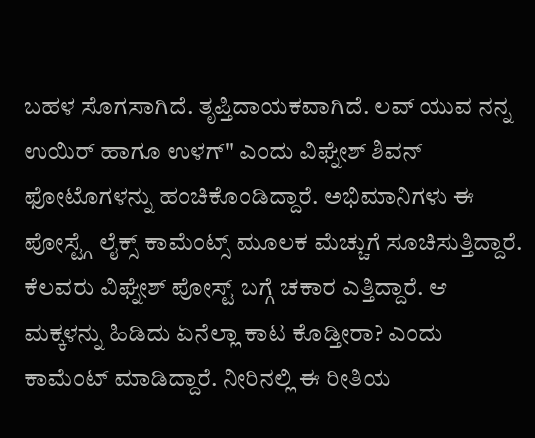ಬಹಳ ಸೊಗಸಾಗಿದೆ. ತೃಪ್ತಿದಾಯಕವಾಗಿದೆ. ಲವ್ ಯುವ ನನ್ನ ಉಯಿರ್ ಹಾಗೂ ಉಳಗ್" ಎಂದು ವಿಘ್ನೇಶ್ ಶಿವನ್ ಫೋಟೊಗಳನ್ನು ಹಂಚಿಕೊಂಡಿದ್ದಾರೆ. ಅಭಿಮಾನಿಗಳು ಈ ಪೋಸ್ಟ್ಗೆ ಲೈಕ್ಸ್ ಕಾಮೆಂಟ್ಸ್ ಮೂಲಕ ಮೆಚ್ಚುಗೆ ಸೂಚಿಸುತ್ತಿದ್ದಾರೆ.
ಕೆಲವರು ವಿಘ್ನೇಶ್ ಪೋಸ್ಟ್ ಬಗ್ಗೆ ಚಕಾರ ಎತ್ತಿದ್ದಾರೆ. ಆ ಮಕ್ಕಳನ್ನು ಹಿಡಿದು ಏನೆಲ್ಲಾ ಕಾಟ ಕೊಡ್ತೀರಾ? ಎಂದು ಕಾಮೆಂಟ್ ಮಾಡಿದ್ದಾರೆ. ನೀರಿನಲ್ಲಿ ಈ ರೀತಿಯ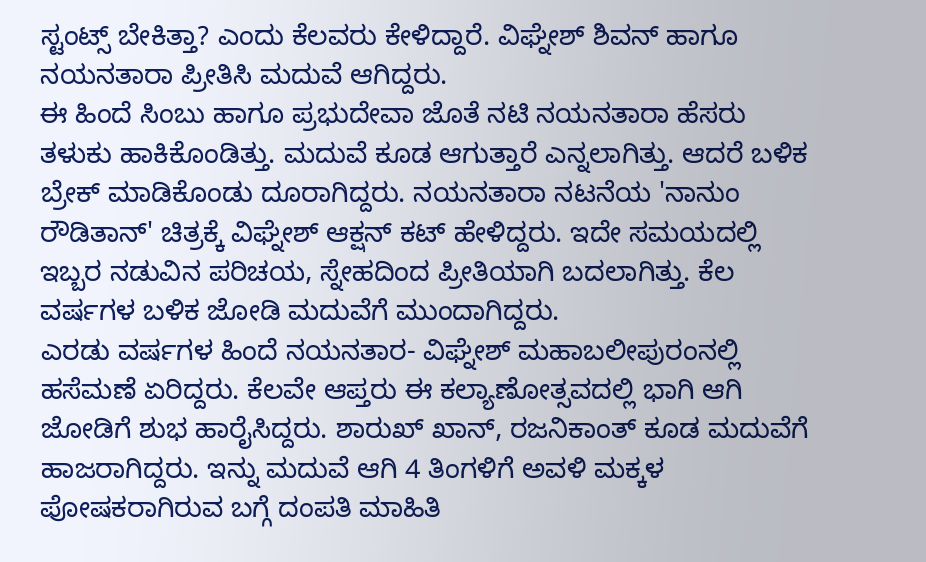ಸ್ಟಂಟ್ಸ್ ಬೇಕಿತ್ತಾ? ಎಂದು ಕೆಲವರು ಕೇಳಿದ್ದಾರೆ. ವಿಘ್ನೇಶ್ ಶಿವನ್ ಹಾಗೂ ನಯನತಾರಾ ಪ್ರೀತಿಸಿ ಮದುವೆ ಆಗಿದ್ದರು.
ಈ ಹಿಂದೆ ಸಿಂಬು ಹಾಗೂ ಪ್ರಭುದೇವಾ ಜೊತೆ ನಟಿ ನಯನತಾರಾ ಹೆಸರು ತಳುಕು ಹಾಕಿಕೊಂಡಿತ್ತು. ಮದುವೆ ಕೂಡ ಆಗುತ್ತಾರೆ ಎನ್ನಲಾಗಿತ್ತು. ಆದರೆ ಬಳಿಕ ಬ್ರೇಕ್ ಮಾಡಿಕೊಂಡು ದೂರಾಗಿದ್ದರು. ನಯನತಾರಾ ನಟನೆಯ 'ನಾನುಂ ರೌಡಿತಾನ್' ಚಿತ್ರಕ್ಕೆ ವಿಘ್ನೇಶ್ ಆಕ್ಷನ್ ಕಟ್ ಹೇಳಿದ್ದರು. ಇದೇ ಸಮಯದಲ್ಲಿ ಇಬ್ಬರ ನಡುವಿನ ಪರಿಚಯ, ಸ್ನೇಹದಿಂದ ಪ್ರೀತಿಯಾಗಿ ಬದಲಾಗಿತ್ತು. ಕೆಲ ವರ್ಷಗಳ ಬಳಿಕ ಜೋಡಿ ಮದುವೆಗೆ ಮುಂದಾಗಿದ್ದರು.
ಎರಡು ವರ್ಷಗಳ ಹಿಂದೆ ನಯನತಾರ- ವಿಘ್ನೇಶ್ ಮಹಾಬಲೀಪುರಂನಲ್ಲಿ ಹಸೆಮಣೆ ಏರಿದ್ದರು. ಕೆಲವೇ ಆಪ್ತರು ಈ ಕಲ್ಯಾಣೋತ್ಸವದಲ್ಲಿ ಭಾಗಿ ಆಗಿ ಜೋಡಿಗೆ ಶುಭ ಹಾರೈಸಿದ್ದರು. ಶಾರುಖ್ ಖಾನ್, ರಜನಿಕಾಂತ್ ಕೂಡ ಮದುವೆಗೆ ಹಾಜರಾಗಿದ್ದರು. ಇನ್ನು ಮದುವೆ ಆಗಿ 4 ತಿಂಗಳಿಗೆ ಅವಳಿ ಮಕ್ಕಳ ಪೋಷಕರಾಗಿರುವ ಬಗ್ಗೆ ದಂಪತಿ ಮಾಹಿತಿ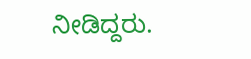ನೀಡಿದ್ದರು.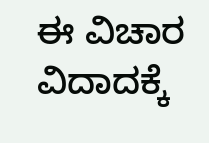ಈ ವಿಚಾರ ವಿದಾದಕ್ಕೆ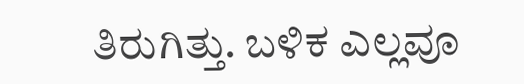ತಿರುಗಿತ್ತು. ಬಳಿಕ ಎಲ್ಲವೂ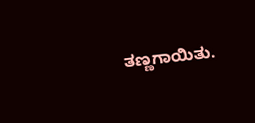ತಣ್ಣಗಾಯಿತು.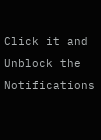Click it and Unblock the Notifications